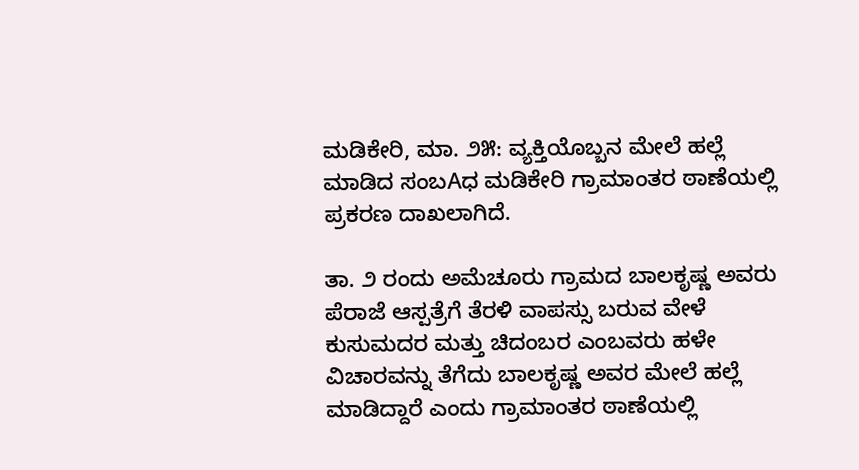ಮಡಿಕೇರಿ, ಮಾ. ೨೫: ವ್ಯಕ್ತಿಯೊಬ್ಬನ ಮೇಲೆ ಹಲ್ಲೆ ಮಾಡಿದ ಸಂಬAಧ ಮಡಿಕೇರಿ ಗ್ರಾಮಾಂತರ ಠಾಣೆಯಲ್ಲಿ ಪ್ರಕರಣ ದಾಖಲಾಗಿದೆ.

ತಾ. ೨ ರಂದು ಅಮೆಚೂರು ಗ್ರಾಮದ ಬಾಲಕೃಷ್ಣ ಅವರು ಪೆರಾಜೆ ಆಸ್ಪತ್ರೆಗೆ ತೆರಳಿ ವಾಪಸ್ಸು ಬರುವ ವೇಳೆ ಕುಸುಮದರ ಮತ್ತು ಚಿದಂಬರ ಎಂಬವರು ಹಳೇ ವಿಚಾರವನ್ನು ತೆಗೆದು ಬಾಲಕೃಷ್ಣ ಅವರ ಮೇಲೆ ಹಲ್ಲೆ ಮಾಡಿದ್ದಾರೆ ಎಂದು ಗ್ರಾಮಾಂತರ ಠಾಣೆಯಲ್ಲಿ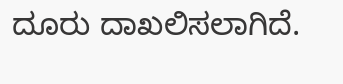ದೂರು ದಾಖಲಿಸಲಾಗಿದೆ.